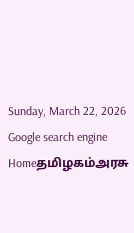Sunday, March 22, 2026
Google search engine
Homeதமிழகம்அரசு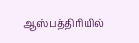ஆஸ்பத்திரியில்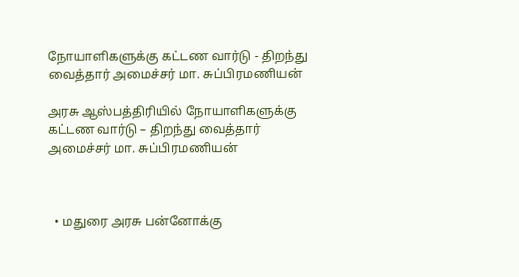நோயாளிகளுக்கு கட்டண வார்டு - திறந்து வைத்தார் அமைச்சர் மா. சுப்பிரமணியன்

அரசு ஆஸ்பத்திரியில் நோயாளிகளுக்கு கட்டண வார்டு – திறந்து வைத்தார் அமைச்சர் மா. சுப்பிரமணியன்



  • மதுரை அரசு பன்னோக்கு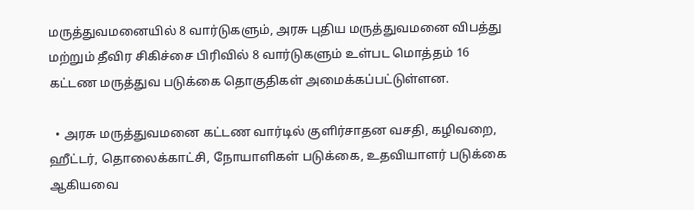மருத்துவமனையில் 8 வார்டுகளும், அரசு புதிய மருத்துவமனை விபத்து மற்றும் தீவிர சிகிச்சை பிரிவில் 8 வார்டுகளும் உள்பட மொத்தம் 16 கட்டண மருத்துவ படுக்கை தொகுதிகள் அமைக்கப்பட்டுள்ளன.

  • அரசு மருத்துவமனை கட்டண வார்டில் குளிர்சாதன வசதி, கழிவறை, ஹீட்டர், தொலைக்காட்சி, நோயாளிகள் படுக்கை, உதவியாளர் படுக்கை ஆகியவை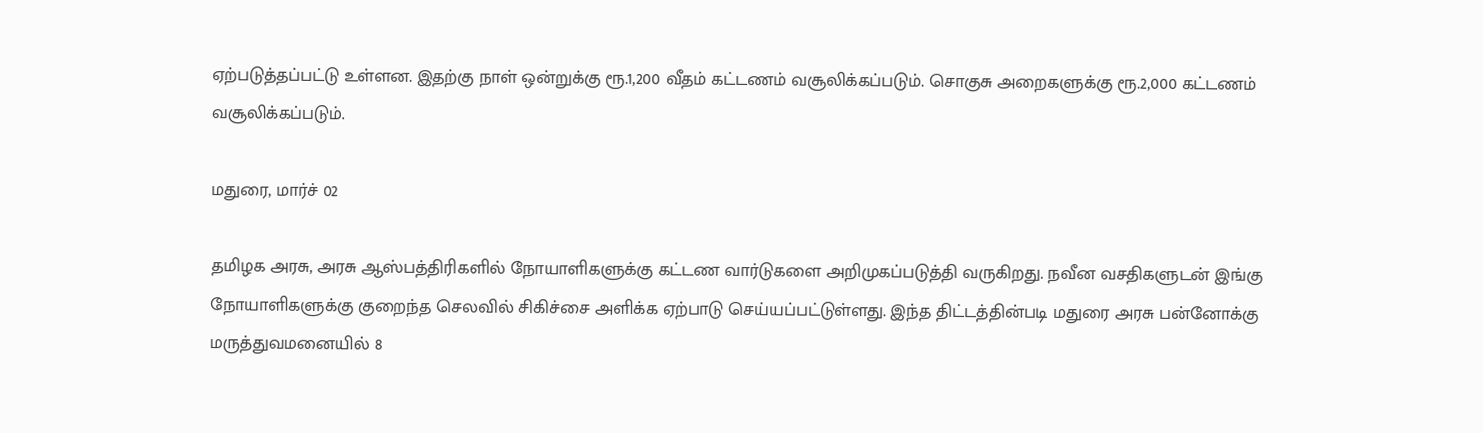ஏற்படுத்தப்பட்டு உள்ளன. இதற்கு நாள் ஒன்றுக்கு ரூ.1,200 வீதம் கட்டணம் வசூலிக்கப்படும். சொகுசு அறைகளுக்கு ரூ.2,000 கட்டணம் வசூலிக்கப்படும்.

மதுரை, மார்ச் 02

தமிழக அரசு, அரசு ஆஸ்பத்திரிகளில் நோயாளிகளுக்கு கட்டண வார்டுகளை அறிமுகப்படுத்தி வருகிறது. நவீன வசதிகளுடன் இங்கு நோயாளிகளுக்கு குறைந்த செலவில் சிகிச்சை அளிக்க ஏற்பாடு செய்யப்பட்டுள்ளது. இந்த திட்டத்தின்படி மதுரை அரசு பன்னோக்கு மருத்துவமனையில் 8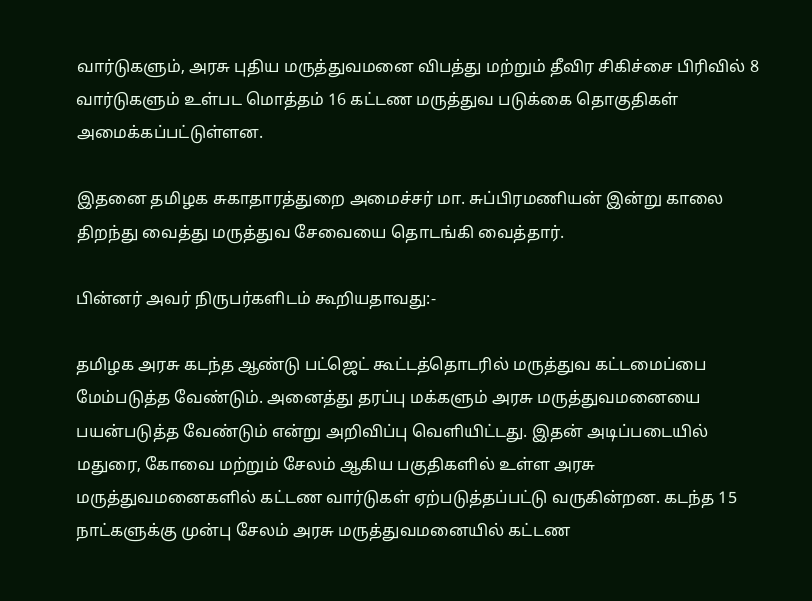வார்டுகளும், அரசு புதிய மருத்துவமனை விபத்து மற்றும் தீவிர சிகிச்சை பிரிவில் 8 வார்டுகளும் உள்பட மொத்தம் 16 கட்டண மருத்துவ படுக்கை தொகுதிகள் அமைக்கப்பட்டுள்ளன.

இதனை தமிழக சுகாதாரத்துறை அமைச்சர் மா. சுப்பிரமணியன் இன்று காலை திறந்து வைத்து மருத்துவ சேவையை தொடங்கி வைத்தார்.

பின்னர் அவர் நிருபர்களிடம் கூறியதாவது:-

தமிழக அரசு கடந்த ஆண்டு பட்ஜெட் கூட்டத்தொடரில் மருத்துவ கட்டமைப்பை மேம்படுத்த வேண்டும். அனைத்து தரப்பு மக்களும் அரசு மருத்துவமனையை பயன்படுத்த வேண்டும் என்று அறிவிப்பு வெளியிட்டது. இதன் அடிப்படையில் மதுரை, கோவை மற்றும் சேலம் ஆகிய பகுதிகளில் உள்ள அரசு மருத்துவமனைகளில் கட்டண வார்டுகள் ஏற்படுத்தப்பட்டு வருகின்றன. கடந்த 15 நாட்களுக்கு முன்பு சேலம் அரசு மருத்துவமனையில் கட்டண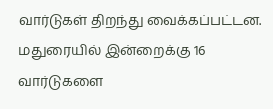வார்டுகள் திறந்து வைக்கப்பட்டன. மதுரையில் இன்றைக்கு 16 வார்டுகளை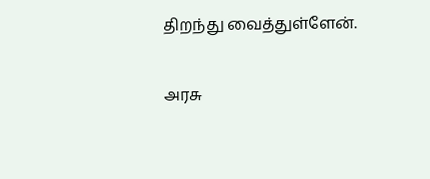திறந்து வைத்துள்ளேன்.

அரசு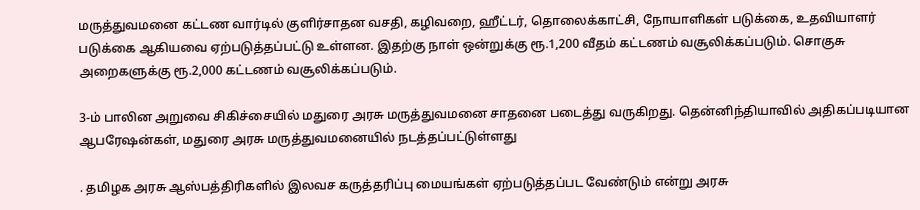மருத்துவமனை கட்டண வார்டில் குளிர்சாதன வசதி, கழிவறை, ஹீட்டர், தொலைக்காட்சி, நோயாளிகள் படுக்கை, உதவியாளர் படுக்கை ஆகியவை ஏற்படுத்தப்பட்டு உள்ளன. இதற்கு நாள் ஒன்றுக்கு ரூ.1,200 வீதம் கட்டணம் வசூலிக்கப்படும். சொகுசு அறைகளுக்கு ரூ.2,000 கட்டணம் வசூலிக்கப்படும்.

3-ம் பாலின அறுவை சிகிச்சையில் மதுரை அரசு மருத்துவமனை சாதனை படைத்து வருகிறது. தென்னிந்தியாவில் அதிகப்படியான ஆபரேஷன்கள், மதுரை அரசு மருத்துவமனையில் நடத்தப்பட்டுள்ளது

. தமிழக அரசு ஆஸ்பத்திரிகளில் இலவச கருத்தரிப்பு மையங்கள் ஏற்படுத்தப்பட வேண்டும் என்று அரசு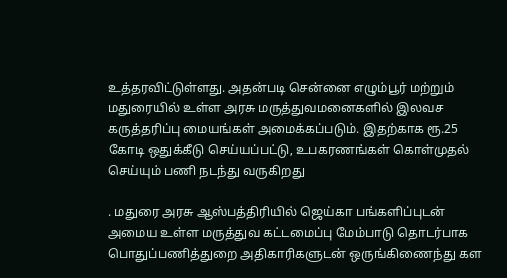உத்தரவிட்டுள்ளது. அதன்படி சென்னை எழும்பூர் மற்றும் மதுரையில் உள்ள அரசு மருத்துவமனைகளில் இலவச கருத்தரிப்பு மையங்கள் அமைக்கப்படும். இதற்காக ரூ.25 கோடி ஒதுக்கீடு செய்யப்பட்டு, உபகரணங்கள் கொள்முதல் செய்யும் பணி நடந்து வருகிறது

. மதுரை அரசு ஆஸ்பத்திரியில் ஜெய்கா பங்களிப்புடன் அமைய உள்ள மருத்துவ கட்டமைப்பு மேம்பாடு தொடர்பாக பொதுப்பணித்துறை அதிகாரிகளுடன் ஒருங்கிணைந்து கள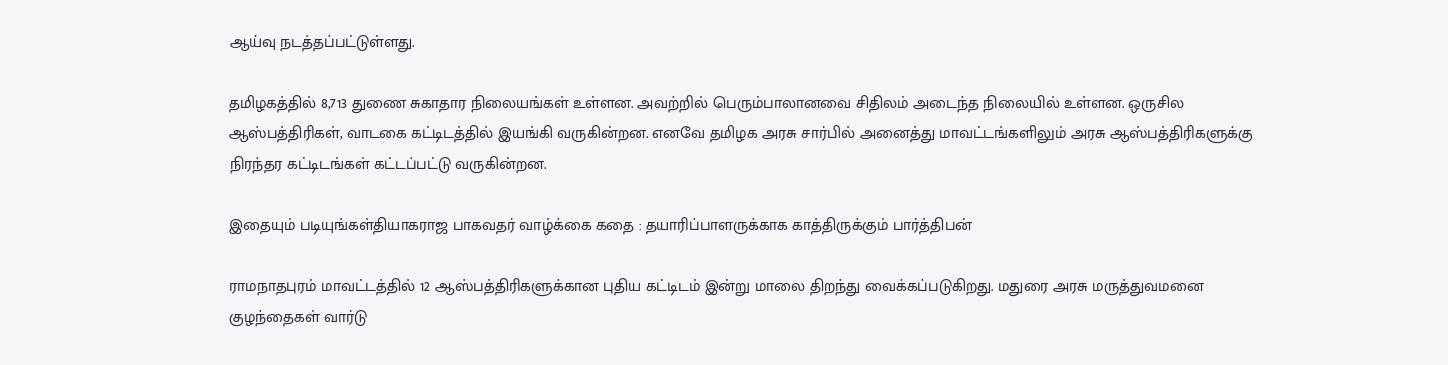ஆய்வு நடத்தப்பட்டுள்ளது.

தமிழகத்தில் 8,713 துணை சுகாதார நிலையங்கள் உள்ளன. அவற்றில் பெரும்பாலானவை சிதிலம் அடைந்த நிலையில் உள்ளன. ஒருசில ஆஸ்பத்திரிகள், வாடகை கட்டிடத்தில் இயங்கி வருகின்றன. எனவே தமிழக அரசு சார்பில் அனைத்து மாவட்டங்களிலும் அரசு ஆஸ்பத்திரிகளுக்கு நிரந்தர கட்டிடங்கள் கட்டப்பட்டு வருகின்றன.

இதையும் படியுங்கள்தியாகராஜ பாகவதர் வாழ்க்கை கதை : தயாரிப்பாளருக்காக காத்திருக்கும் பார்த்திபன்

ராமநாதபுரம் மாவட்டத்தில் 12 ஆஸ்பத்திரிகளுக்கான புதிய கட்டிடம் இன்று மாலை திறந்து வைக்கப்படுகிறது. மதுரை அரசு மருத்துவமனை குழந்தைகள் வார்டு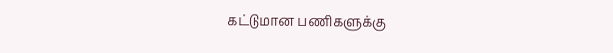கட்டுமான பணிகளுக்கு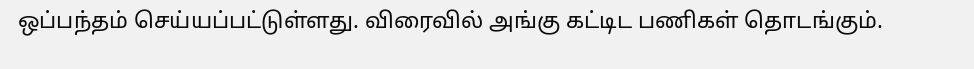ஒப்பந்தம் செய்யப்பட்டுள்ளது. விரைவில் அங்கு கட்டிட பணிகள் தொடங்கும்.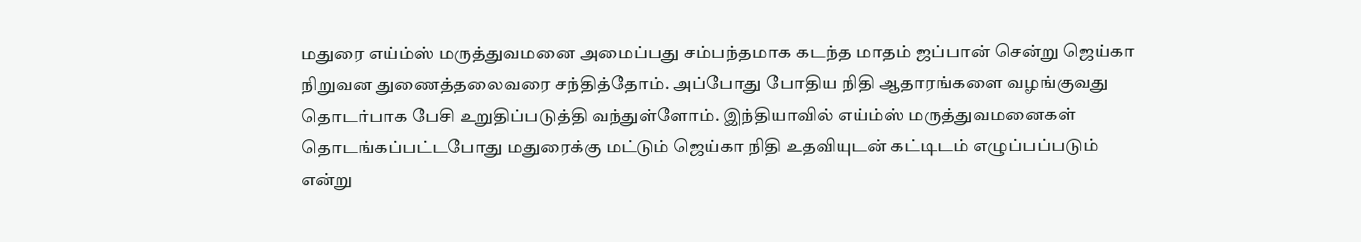மதுரை எய்ம்ஸ் மருத்துவமனை அமைப்பது சம்பந்தமாக கடந்த மாதம் ஜப்பான் சென்று ஜெய்கா நிறுவன துணைத்தலைவரை சந்தித்தோம். அப்போது போதிய நிதி ஆதாரங்களை வழங்குவது தொடர்பாக பேசி உறுதிப்படுத்தி வந்துள்ளோம். இந்தியாவில் எய்ம்ஸ் மருத்துவமனைகள் தொடங்கப்பட்டபோது மதுரைக்கு மட்டும் ஜெய்கா நிதி உதவியுடன் கட்டிடம் எழுப்பப்படும் என்று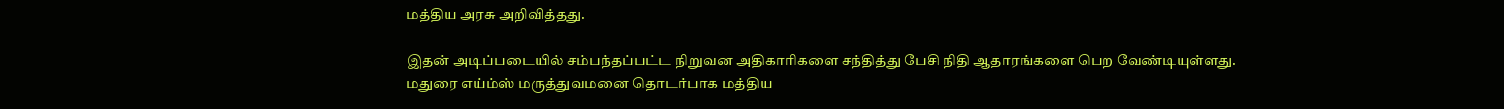மத்திய அரசு அறிவித்தது.

இதன் அடிப்படையில் சம்பந்தப்பட்ட நிறுவன அதிகாரிகளை சந்தித்து பேசி நிதி ஆதாரங்களை பெற வேண்டியுள்ளது. மதுரை எய்ம்ஸ் மருத்துவமனை தொடர்பாக மத்திய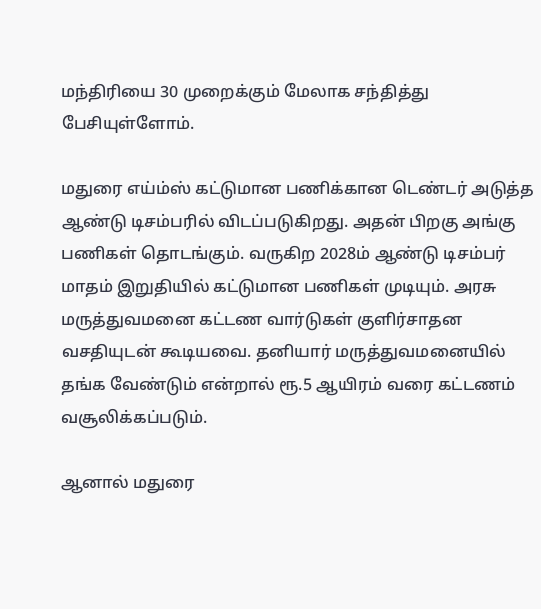மந்திரியை 30 முறைக்கும் மேலாக சந்தித்து பேசியுள்ளோம்.

மதுரை எய்ம்ஸ் கட்டுமான பணிக்கான டெண்டர் அடுத்த ஆண்டு டிசம்பரில் விடப்படுகிறது. அதன் பிறகு அங்கு பணிகள் தொடங்கும். வருகிற 2028ம் ஆண்டு டிசம்பர் மாதம் இறுதியில் கட்டுமான பணிகள் முடியும். அரசு மருத்துவமனை கட்டண வார்டுகள் குளிர்சாதன வசதியுடன் கூடியவை. தனியார் மருத்துவமனையில் தங்க வேண்டும் என்றால் ரூ.5 ஆயிரம் வரை கட்டணம் வசூலிக்கப்படும்.

ஆனால் மதுரை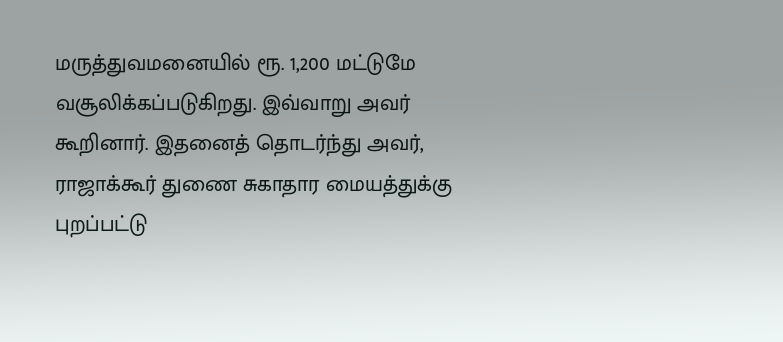மருத்துவமனையில் ரூ. 1,200 மட்டுமே வசூலிக்கப்படுகிறது. இவ்வாறு அவர் கூறினார். இதனைத் தொடர்ந்து அவர், ராஜாக்கூர் துணை சுகாதார மையத்துக்கு புறப்பட்டு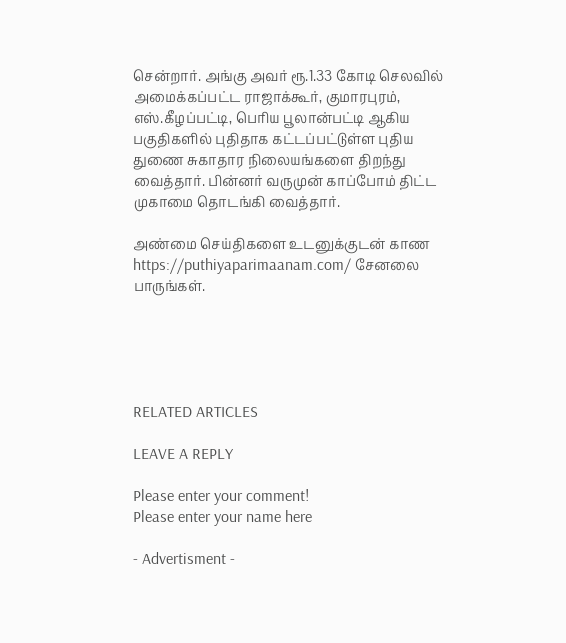சென்றார். அங்கு அவர் ரூ.1.33 கோடி செலவில் அமைக்கப்பட்ட ராஜாக்கூர், குமாரபுரம், எஸ்.கீழப்பட்டி, பெரிய பூலான்பட்டி ஆகிய பகுதிகளில் புதிதாக கட்டப்பட்டுள்ள புதிய துணை சுகாதார நிலையங்களை திறந்து வைத்தார். பின்னர் வருமுன் காப்போம் திட்ட முகாமை தொடங்கி வைத்தார்.

அண்மை செய்திகளை உடனுக்குடன் காண https://puthiyaparimaanam.com/ சேனலை பாருங்கள்.





RELATED ARTICLES

LEAVE A REPLY

Please enter your comment!
Please enter your name here

- Advertisment -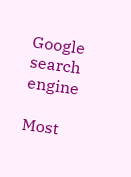Google search engine

Most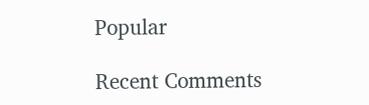Popular

Recent Comments